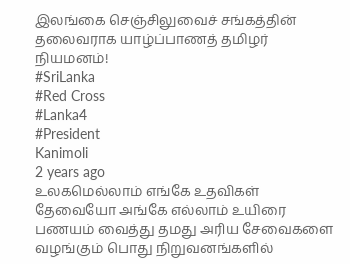இலங்கை செஞ்சிலுவைச் சங்கத்தின் தலைவராக யாழ்ப்பாணத் தமிழர் நியமனம்!
#SriLanka
#Red Cross
#Lanka4
#President
Kanimoli
2 years ago
உலகமெல்லாம் எங்கே உதவிகள் தேவையோ அங்கே எல்லாம் உயிரை பணயம் வைத்து தமது அரிய சேவைகளை வழங்கும் பொது நிறுவனங்களில்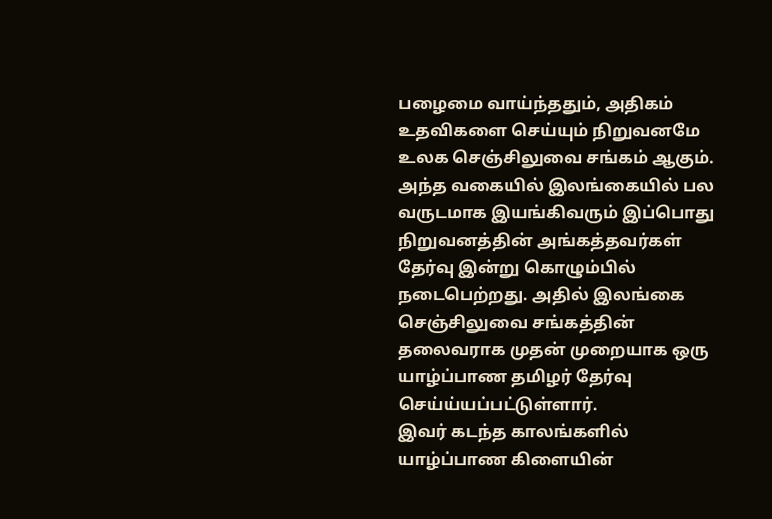பழைமை வாய்ந்ததும், அதிகம் உதவிகளை செய்யும் நிறுவனமே உலக செஞ்சிலுவை சங்கம் ஆகும்.
அந்த வகையில் இலங்கையில் பல வருடமாக இயங்கிவரும் இப்பொது நிறுவனத்தின் அங்கத்தவர்கள் தேர்வு இன்று கொழும்பில் நடைபெற்றது. அதில் இலங்கை செஞ்சிலுவை சங்கத்தின் தலைவராக முதன் முறையாக ஒரு யாழ்ப்பாண தமிழர் தேர்வு செய்ய்யப்பட்டுள்ளார்.
இவர் கடந்த காலங்களில் யாழ்ப்பாண கிளையின்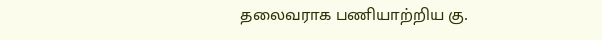தலைவராக பணியாற்றிய கு.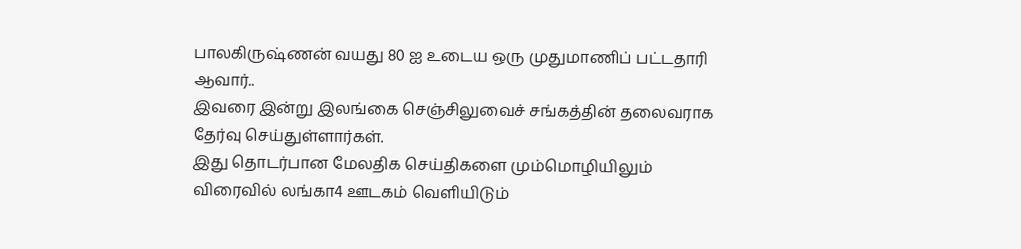பாலகிருஷ்ணன் வயது 80 ஐ உடைய ஒரு முதுமாணிப் பட்டதாரி ஆவார்..
இவரை இன்று இலங்கை செஞ்சிலுவைச் சங்கத்தின் தலைவராக தேர்வு செய்துள்ளார்கள்.
இது தொடர்பான மேலதிக செய்திகளை மும்மொழியிலும் விரைவில் லங்கா4 ஊடகம் வெளியிடும்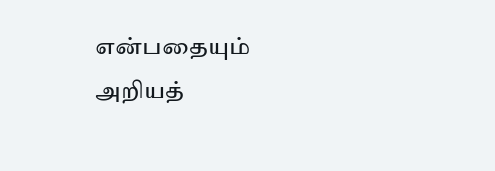என்பதையும் அறியத்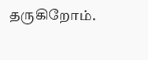தருகிறோம்.